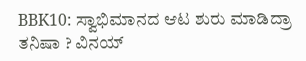BBK10: ಸ್ವಾಭಿಮಾನದ ಆಟ ಶುರು ಮಾಡಿದ್ರಾ ತನಿಷಾ ? ವಿನಯ್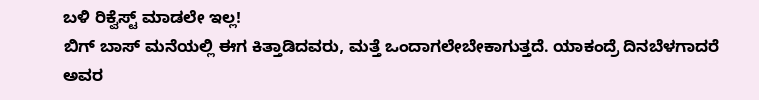ಬಳಿ ರಿಕ್ವೆಸ್ಟ್ ಮಾಡಲೇ ಇಲ್ಲ!
ಬಿಗ್ ಬಾಸ್ ಮನೆಯಲ್ಲಿ ಈಗ ಕಿತ್ತಾಡಿದವರು, ಮತ್ತೆ ಒಂದಾಗಲೇಬೇಕಾಗುತ್ತದೆ. ಯಾಕಂದ್ರೆ ದಿನಬೆಳಗಾದರೆ ಅವರ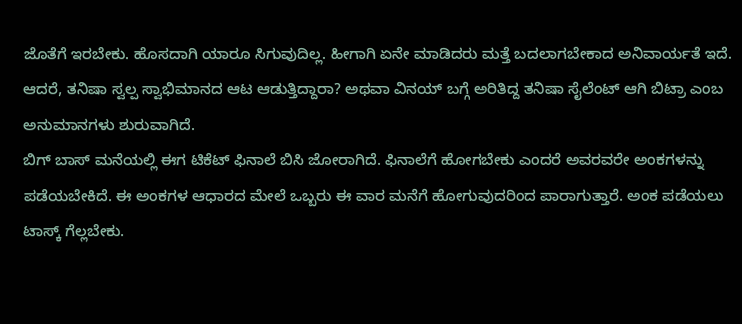ಜೊತೆಗೆ ಇರಬೇಕು. ಹೊಸದಾಗಿ ಯಾರೂ ಸಿಗುವುದಿಲ್ಲ. ಹೀಗಾಗಿ ಏನೇ ಮಾಡಿದರು ಮತ್ತೆ ಬದಲಾಗಬೇಕಾದ ಅನಿವಾರ್ಯತೆ ಇದೆ. ಆದರೆ, ತನಿಷಾ ಸ್ವಲ್ಪ ಸ್ವಾಭಿಮಾನದ ಆಟ ಆಡುತ್ತಿದ್ದಾರಾ? ಅಥವಾ ವಿನಯ್ ಬಗ್ಗೆ ಅರಿತಿದ್ದ ತನಿಷಾ ಸೈಲೆಂಟ್ ಆಗಿ ಬಿಟ್ರಾ ಎಂಬ ಅನುಮಾನಗಳು ಶುರುವಾಗಿದೆ.
ಬಿಗ್ ಬಾಸ್ ಮನೆಯಲ್ಲಿ ಈಗ ಟಿಕೆಟ್ ಫಿನಾಲೆ ಬಿಸಿ ಜೋರಾಗಿದೆ. ಫಿನಾಲೆಗೆ ಹೋಗಬೇಕು ಎಂದರೆ ಅವರವರೇ ಅಂಕಗಳನ್ನು ಪಡೆಯಬೇಕಿದೆ. ಈ ಅಂಕಗಳ ಆಧಾರದ ಮೇಲೆ ಒಬ್ಬರು ಈ ವಾರ ಮನೆಗೆ ಹೋಗುವುದರಿಂದ ಪಾರಾಗುತ್ತಾರೆ. ಅಂಕ ಪಡೆಯಲು ಟಾಸ್ಕ್ ಗೆಲ್ಲಬೇಕು.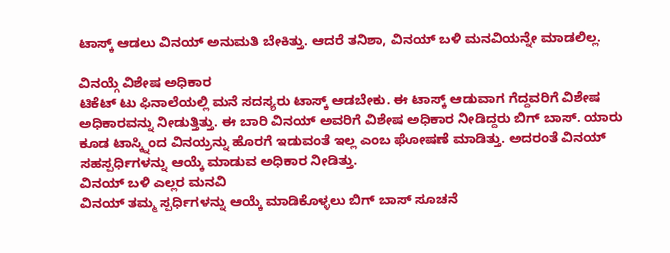ಟಾಸ್ಕ್ ಆಡಲು ವಿನಯ್ ಅನುಮತಿ ಬೇಕಿತ್ತು. ಆದರೆ ತನಿಶಾ, ವಿನಯ್ ಬಳಿ ಮನವಿಯನ್ನೇ ಮಾಡಲಿಲ್ಲ.

ವಿನಯ್ಗೆ ವಿಶೇಷ ಅಧಿಕಾರ
ಟಿಕೆಟ್ ಟು ಫಿನಾಲೆಯಲ್ಲಿ ಮನೆ ಸದಸ್ಯರು ಟಾಸ್ಕ್ ಆಡಬೇಕು. ಈ ಟಾಸ್ಕ್ ಆಡುವಾಗ ಗೆದ್ದವರಿಗೆ ವಿಶೇಷ ಅಧಿಕಾರವನ್ನು ನೀಡುತ್ತಿತ್ತು. ಈ ಬಾರಿ ವಿನಯ್ ಅವರಿಗೆ ವಿಶೇಷ ಅಧಿಕಾರ ನೀಡಿದ್ದರು ಬಿಗ್ ಬಾಸ್. ಯಾರು ಕೂಡ ಟಾಸ್ಕ್ನಿಂದ ವಿನಯ್ರನ್ನು ಹೊರಗೆ ಇಡುವಂತೆ ಇಲ್ಲ ಎಂಬ ಘೋಷಣೆ ಮಾಡಿತ್ತು. ಅದರಂತೆ ವಿನಯ್ ಸಹಸ್ಪರ್ಧಿಗಳನ್ನು ಆಯ್ಕೆ ಮಾಡುವ ಅಧಿಕಾರ ನೀಡಿತ್ತು.
ವಿನಯ್ ಬಳಿ ಎಲ್ಲರ ಮನವಿ
ವಿನಯ್ ತಮ್ಮ ಸ್ಪರ್ಧಿಗಳನ್ನು ಆಯ್ಕೆ ಮಾಡಿಕೊಳ್ಳಲು ಬಿಗ್ ಬಾಸ್ ಸೂಚನೆ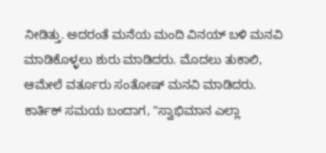ನೀಡಿತ್ತು. ಅದರಂತೆ ಮನೆಯ ಮಂದಿ ವಿನಯ್ ಬಳಿ ಮನವಿ ಮಾಡಿಕೊಳ್ಳಲು ಶುರು ಮಾಡಿದರು. ಮೊದಲು ತುಕಾಲಿ, ಆಮೇಲೆ ವರ್ತೂರು ಸಂತೋಷ್ ಮನವಿ ಮಾಡಿದರು. ಕಾರ್ತಿಕ್ ಸಮಯ ಬಂದಾಗ, "ಸ್ವಾಭಿಮಾನ ಎಲ್ಲಾ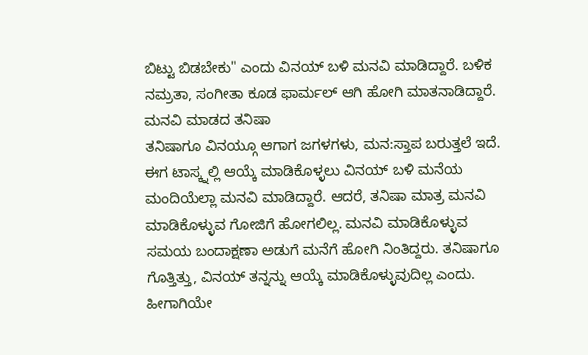ಬಿಟ್ಟು ಬಿಡಬೇಕು" ಎಂದು ವಿನಯ್ ಬಳಿ ಮನವಿ ಮಾಡಿದ್ದಾರೆ. ಬಳಿಕ ನಮ್ರತಾ, ಸಂಗೀತಾ ಕೂಡ ಫಾರ್ಮಲ್ ಆಗಿ ಹೋಗಿ ಮಾತನಾಡಿದ್ದಾರೆ.
ಮನವಿ ಮಾಡದ ತನಿಷಾ
ತನಿಷಾಗೂ ವಿನಯ್ಗೂ ಆಗಾಗ ಜಗಳಗಳು, ಮನ:ಸ್ತಾಪ ಬರುತ್ತಲೆ ಇದೆ. ಈಗ ಟಾಸ್ಕ್ನಲ್ಲಿ ಆಯ್ಕೆ ಮಾಡಿಕೊಳ್ಳಲು ವಿನಯ್ ಬಳಿ ಮನೆಯ ಮಂದಿಯೆಲ್ಲಾ ಮನವಿ ಮಾಡಿದ್ದಾರೆ. ಆದರೆ, ತನಿಷಾ ಮಾತ್ರ ಮನವಿ ಮಾಡಿಕೊಳ್ಳುವ ಗೋಜಿಗೆ ಹೋಗಲಿಲ್ಲ. ಮನವಿ ಮಾಡಿಕೊಳ್ಳುವ ಸಮಯ ಬಂದಾಕ್ಷಣಾ ಅಡುಗೆ ಮನೆಗೆ ಹೋಗಿ ನಿಂತಿದ್ದರು. ತನಿಷಾಗೂ ಗೊತ್ತಿತ್ತು, ವಿನಯ್ ತನ್ನನ್ನು ಆಯ್ಕೆ ಮಾಡಿಕೊಳ್ಳುವುದಿಲ್ಲ ಎಂದು. ಹೀಗಾಗಿಯೇ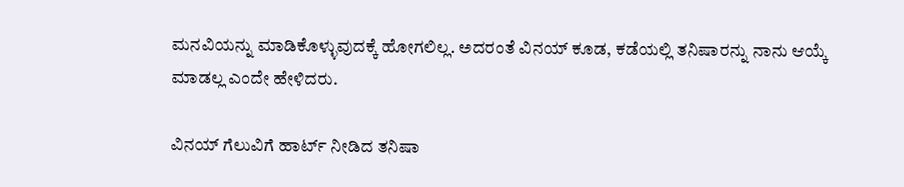ಮನವಿಯನ್ನು ಮಾಡಿಕೊಳ್ಳುವುದಕ್ಕೆ ಹೋಗಲಿಲ್ಲ. ಅದರಂತೆ ವಿನಯ್ ಕೂಡ, ಕಡೆಯಲ್ಲಿ ತನಿಷಾರನ್ನು ನಾನು ಆಯ್ಕೆ ಮಾಡಲ್ಲ ಎಂದೇ ಹೇಳಿದರು.

ವಿನಯ್ ಗೆಲುವಿಗೆ ಹಾರ್ಟ್ ನೀಡಿದ ತನಿಷಾ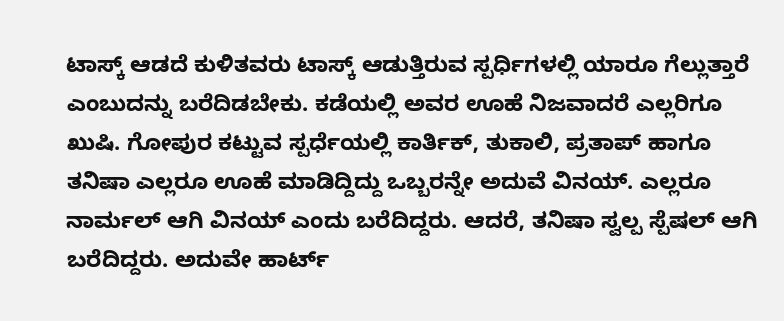ಟಾಸ್ಕ್ ಆಡದೆ ಕುಳಿತವರು ಟಾಸ್ಕ್ ಆಡುತ್ತಿರುವ ಸ್ಪರ್ಧಿಗಳಲ್ಲಿ ಯಾರೂ ಗೆಲ್ಲುತ್ತಾರೆ ಎಂಬುದನ್ನು ಬರೆದಿಡಬೇಕು. ಕಡೆಯಲ್ಲಿ ಅವರ ಊಹೆ ನಿಜವಾದರೆ ಎಲ್ಲರಿಗೂ ಖುಷಿ. ಗೋಪುರ ಕಟ್ಟುವ ಸ್ಪರ್ಧೆಯಲ್ಲಿ ಕಾರ್ತಿಕ್, ತುಕಾಲಿ, ಪ್ರತಾಪ್ ಹಾಗೂ ತನಿಷಾ ಎಲ್ಲರೂ ಊಹೆ ಮಾಡಿದ್ದಿದ್ದು ಒಬ್ಬರನ್ನೇ ಅದುವೆ ವಿನಯ್. ಎಲ್ಲರೂ ನಾರ್ಮಲ್ ಆಗಿ ವಿನಯ್ ಎಂದು ಬರೆದಿದ್ದರು. ಆದರೆ, ತನಿಷಾ ಸ್ವಲ್ಪ ಸ್ಪೆಷಲ್ ಆಗಿ ಬರೆದಿದ್ದರು. ಅದುವೇ ಹಾರ್ಟ್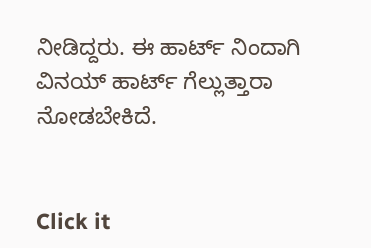ನೀಡಿದ್ದರು. ಈ ಹಾರ್ಟ್ ನಿಂದಾಗಿ ವಿನಯ್ ಹಾರ್ಟ್ ಗೆಲ್ಲುತ್ತಾರಾ ನೋಡಬೇಕಿದೆ.


Click it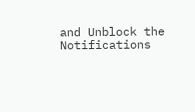and Unblock the Notifications